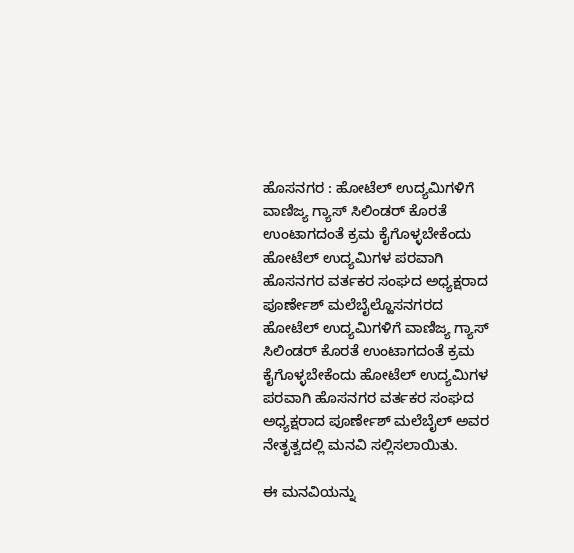ಹೊಸನಗರ : ಹೋಟೆಲ್ ಉದ್ಯಮಿಗಳಿಗೆ ವಾಣಿಜ್ಯ ಗ್ಯಾಸ್ ಸಿಲಿಂಡರ್ ಕೊರತೆ ಉಂಟಾಗದಂತೆ ಕ್ರಮ ಕೈಗೊಳ್ಳಬೇಕೆಂದು ಹೋಟೆಲ್ ಉದ್ಯಮಿಗಳ ಪರವಾಗಿ ಹೊಸನಗರ ವರ್ತಕರ ಸಂಘದ ಅಧ್ಯಕ್ಷರಾದ ಪೂರ್ಣೇಶ್ ಮಲೆಬೈಲ್ಹೊಸನಗರದ ಹೋಟೆಲ್ ಉದ್ಯಮಿಗಳಿಗೆ ವಾಣಿಜ್ಯ ಗ್ಯಾಸ್ ಸಿಲಿಂಡರ್ ಕೊರತೆ ಉಂಟಾಗದಂತೆ ಕ್ರಮ ಕೈಗೊಳ್ಳಬೇಕೆಂದು ಹೋಟೆಲ್ ಉದ್ಯಮಿಗಳ ಪರವಾಗಿ ಹೊಸನಗರ ವರ್ತಕರ ಸಂಘದ ಅಧ್ಯಕ್ಷರಾದ ಪೂರ್ಣೇಶ್ ಮಲೆಬೈಲ್ ಅವರ ನೇತೃತ್ವದಲ್ಲಿ ಮನವಿ ಸಲ್ಲಿಸಲಾಯಿತು.

ಈ ಮನವಿಯನ್ನು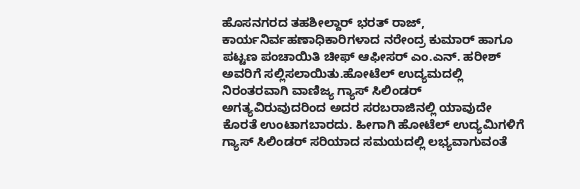ಹೊಸನಗರದ ತಹಶೀಲ್ದಾರ್ ಭರತ್ ರಾಜ್, ಕಾರ್ಯನಿರ್ವಹಣಾಧಿಕಾರಿಗಳಾದ ನರೇಂದ್ರ ಕುಮಾರ್ ಹಾಗೂ ಪಟ್ಟಣ ಪಂಚಾಯಿತಿ ಚೀಫ್ ಆಫೀಸರ್ ಎಂ.ಎನ್. ಹರೀಶ್ ಅವರಿಗೆ ಸಲ್ಲಿಸಲಾಯಿತು.ಹೋಟೆಲ್ ಉದ್ಯಮದಲ್ಲಿ ನಿರಂತರವಾಗಿ ವಾಣಿಜ್ಯ ಗ್ಯಾಸ್ ಸಿಲಿಂಡರ್ ಅಗತ್ಯವಿರುವುದರಿಂದ ಅದರ ಸರಬರಾಜಿನಲ್ಲಿ ಯಾವುದೇ ಕೊರತೆ ಉಂಟಾಗಬಾರದು. ಹೀಗಾಗಿ ಹೋಟೆಲ್ ಉದ್ಯಮಿಗಳಿಗೆ ಗ್ಯಾಸ್ ಸಿಲಿಂಡರ್ ಸರಿಯಾದ ಸಮಯದಲ್ಲಿ ಲಭ್ಯವಾಗುವಂತೆ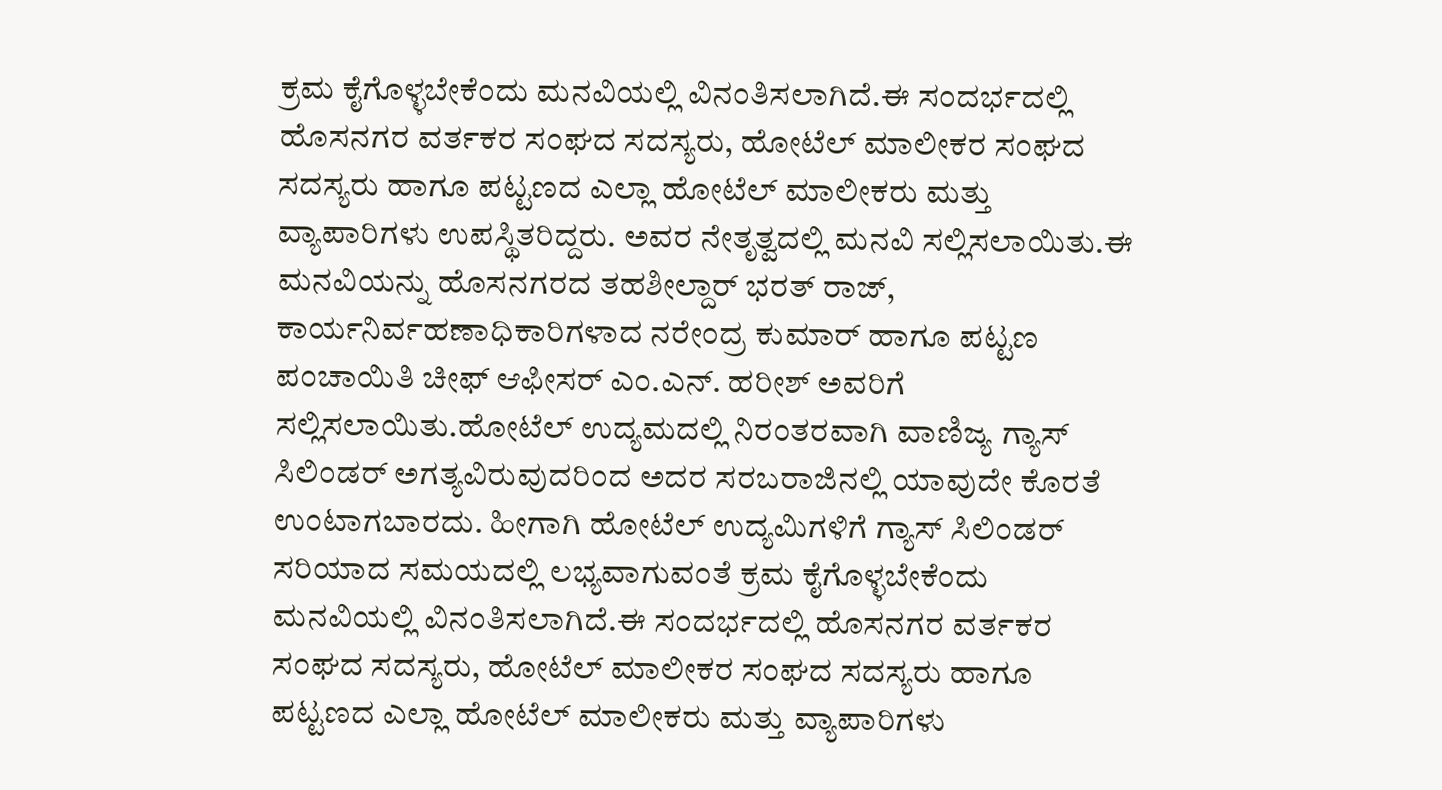ಕ್ರಮ ಕೈಗೊಳ್ಳಬೇಕೆಂದು ಮನವಿಯಲ್ಲಿ ವಿನಂತಿಸಲಾಗಿದೆ.ಈ ಸಂದರ್ಭದಲ್ಲಿ ಹೊಸನಗರ ವರ್ತಕರ ಸಂಘದ ಸದಸ್ಯರು, ಹೋಟೆಲ್ ಮಾಲೀಕರ ಸಂಘದ ಸದಸ್ಯರು ಹಾಗೂ ಪಟ್ಟಣದ ಎಲ್ಲಾ ಹೋಟೆಲ್ ಮಾಲೀಕರು ಮತ್ತು ವ್ಯಾಪಾರಿಗಳು ಉಪಸ್ಥಿತರಿದ್ದರು. ಅವರ ನೇತೃತ್ವದಲ್ಲಿ ಮನವಿ ಸಲ್ಲಿಸಲಾಯಿತು.ಈ ಮನವಿಯನ್ನು ಹೊಸನಗರದ ತಹಶೀಲ್ದಾರ್ ಭರತ್ ರಾಜ್, ಕಾರ್ಯನಿರ್ವಹಣಾಧಿಕಾರಿಗಳಾದ ನರೇಂದ್ರ ಕುಮಾರ್ ಹಾಗೂ ಪಟ್ಟಣ ಪಂಚಾಯಿತಿ ಚೀಫ್ ಆಫೀಸರ್ ಎಂ.ಎನ್. ಹರೀಶ್ ಅವರಿಗೆ ಸಲ್ಲಿಸಲಾಯಿತು.ಹೋಟೆಲ್ ಉದ್ಯಮದಲ್ಲಿ ನಿರಂತರವಾಗಿ ವಾಣಿಜ್ಯ ಗ್ಯಾಸ್ ಸಿಲಿಂಡರ್ ಅಗತ್ಯವಿರುವುದರಿಂದ ಅದರ ಸರಬರಾಜಿನಲ್ಲಿ ಯಾವುದೇ ಕೊರತೆ ಉಂಟಾಗಬಾರದು. ಹೀಗಾಗಿ ಹೋಟೆಲ್ ಉದ್ಯಮಿಗಳಿಗೆ ಗ್ಯಾಸ್ ಸಿಲಿಂಡರ್ ಸರಿಯಾದ ಸಮಯದಲ್ಲಿ ಲಭ್ಯವಾಗುವಂತೆ ಕ್ರಮ ಕೈಗೊಳ್ಳಬೇಕೆಂದು ಮನವಿಯಲ್ಲಿ ವಿನಂತಿಸಲಾಗಿದೆ.ಈ ಸಂದರ್ಭದಲ್ಲಿ ಹೊಸನಗರ ವರ್ತಕರ ಸಂಘದ ಸದಸ್ಯರು, ಹೋಟೆಲ್ ಮಾಲೀಕರ ಸಂಘದ ಸದಸ್ಯರು ಹಾಗೂ ಪಟ್ಟಣದ ಎಲ್ಲಾ ಹೋಟೆಲ್ ಮಾಲೀಕರು ಮತ್ತು ವ್ಯಾಪಾರಿಗಳು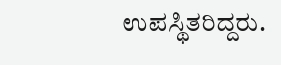ಉಪಸ್ಥಿತರಿದ್ದರು.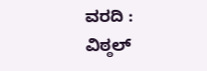ವರದಿ : ವಿಠ್ಠಲ್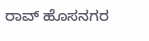ರಾವ್ ಹೊಸನಗರ